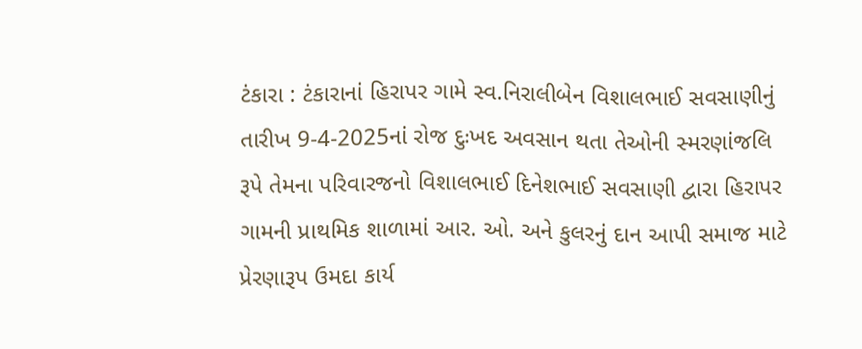ટંકારા : ટંકારાનાં હિરાપર ગામે સ્વ.નિરાલીબેન વિશાલભાઈ સવસાણીનું તારીખ 9-4-2025નાં રોજ દુઃખદ અવસાન થતા તેઓની સ્મરણાંજલિ રૂપે તેમના પરિવારજનો વિશાલભાઈ દિનેશભાઈ સવસાણી દ્વારા હિરાપર ગામની પ્રાથમિક શાળામાં આર. ઓ. અને કુલરનું દાન આપી સમાજ માટે પ્રેરણારૂપ ઉમદા કાર્ય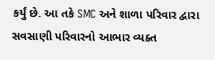કર્યું છે. આ તકે SMC અને શાળા પરિવાર દ્વારા સવસાણી પરિવારનો આભાર વ્યક્ત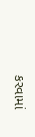કરવામાં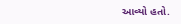આવ્યો હતો.